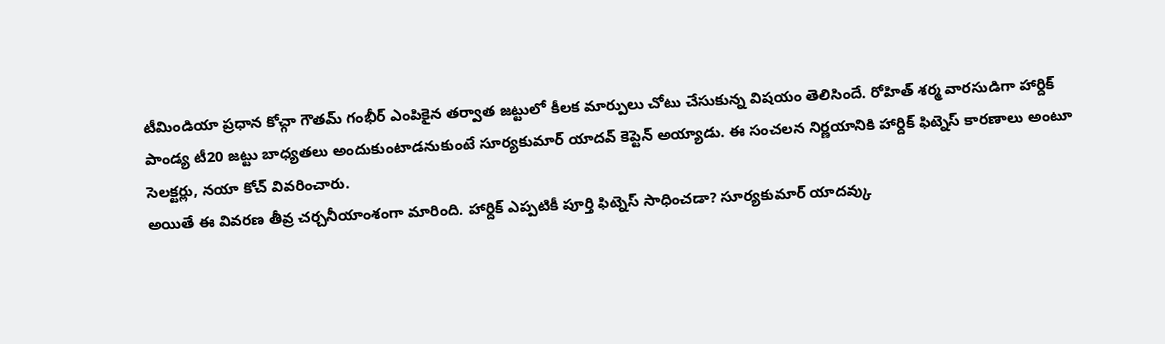టీమిండియా ప్రధాన కోచ్గా గౌతమ్ గంభీర్ ఎంపికైన తర్వాత జట్టులో కీలక మార్పులు చోటు చేసుకున్న విషయం తెలిసిందే. రోహిత్ శర్మ వారసుడిగా హార్దిక్ పాండ్య టీ20 జట్టు బాధ్యతలు అందుకుంటాడనుకుంటే సూర్యకుమార్ యాదవ్ కెప్టెన్ అయ్యాడు. ఈ సంచలన నిర్ణయానికి హార్దిక్ ఫిట్నెస్ కారణాలు అంటూ సెలక్టర్లు, నయా కోచ్ వివరించారు.
అయితే ఈ వివరణ తీవ్ర చర్చనీయాంశంగా మారింది. హార్దిక్ ఎప్పటికీ పూర్తి ఫిట్నెస్ సాధించడా? సూర్యకుమార్ యాదవ్కు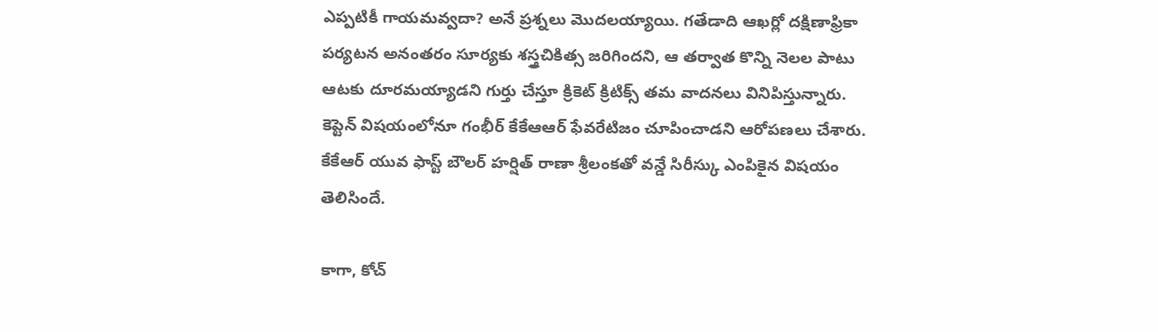ఎప్పటికీ గాయమవ్వదా? అనే ప్రశ్నలు మొదలయ్యాయి. గతేడాది ఆఖర్లో దక్షిణాఫ్రికా పర్యటన అనంతరం సూర్యకు శస్త్రచికిత్స జరిగిందని, ఆ తర్వాత కొన్ని నెలల పాటు ఆటకు దూరమయ్యాడని గుర్తు చేస్తూ క్రికెట్ క్రిటిక్స్ తమ వాదనలు వినిపిస్తున్నారు. కెప్టెన్ విషయంలోనూ గంభీర్ కేకేఆఆర్ ఫేవరేటిజం చూపించాడని ఆరోపణలు చేశారు. కేకేఆర్ యువ ఫాస్ట్ బౌలర్ హర్షిత్ రాణా శ్రీలంకతో వన్డే సిరీస్కు ఎంపికైన విషయం తెలిసిందే.

కాగా, కోచ్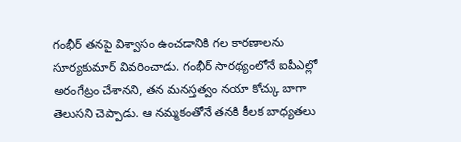గంభీర్ తనపై విశ్వాసం ఉంచడానికి గల కారణాలను సూర్యకుమార్ వివరించాడు. గంభీర్ సారథ్యంలోనే ఐపీఎల్లో అరంగేట్రం చేశానని, తన మనస్తత్వం నయా కోచ్కు బాగా తెలుసని చెప్పాడు. ఆ నమ్మకంతోనే తనకి కీలక బాధ్యతలు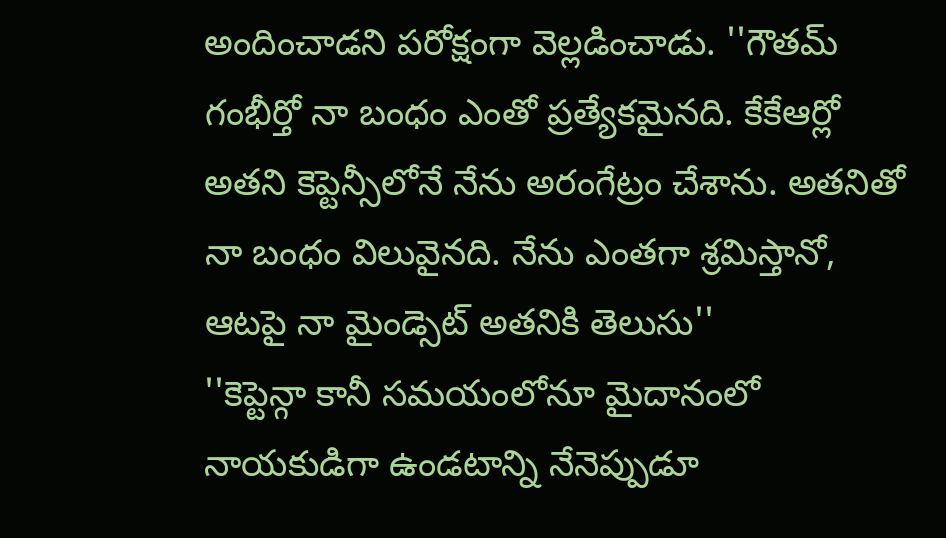అందించాడని పరోక్షంగా వెల్లడించాడు. ''గౌతమ్ గంభీర్తో నా బంధం ఎంతో ప్రత్యేకమైనది. కేకేఆర్లో అతని కెప్టెన్సీలోనే నేను అరంగేట్రం చేశాను. అతనితో నా బంధం విలువైనది. నేను ఎంతగా శ్రమిస్తానో, ఆటపై నా మైండ్సెట్ అతనికి తెలుసు''
''కెప్టెన్గా కానీ సమయంలోనూ మైదానంలో నాయకుడిగా ఉండటాన్ని నేనెప్పుడూ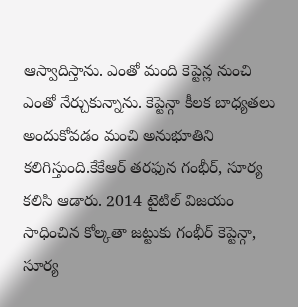ఆస్వాదిస్తాను. ఎంతో మంది కెప్టెన్ల నుంచి ఎంతో నేర్చుకున్నాను. కెప్టెన్గా కీలక బాధ్యతలు అందుకోవడం మంచి అనుభూతిని కలిగిస్తుంది.కేకేఆర్ తరఫున గంభీర్, సూర్య కలిసి ఆడారు. 2014 టైటిల్ విజయం సాధించిన కోల్కతా జట్టుకు గంభీర్ కెప్టెన్గా, సూర్య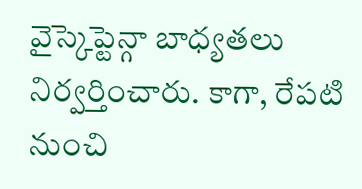వైస్కెప్టెన్గా బాధ్యతలు నిర్వర్తించారు. కాగా, రేపటి నుంచి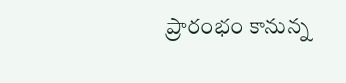ప్రారంభం కానున్న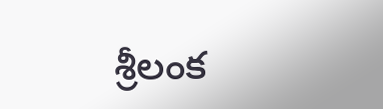శ్రీలంక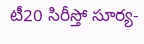టీ20 సిరీస్తో సూర్య-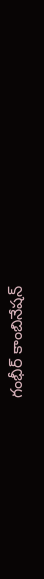గంభీర్ కాంబినేషన్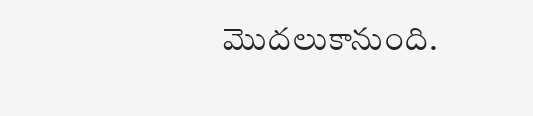మొదలుకానుంది.